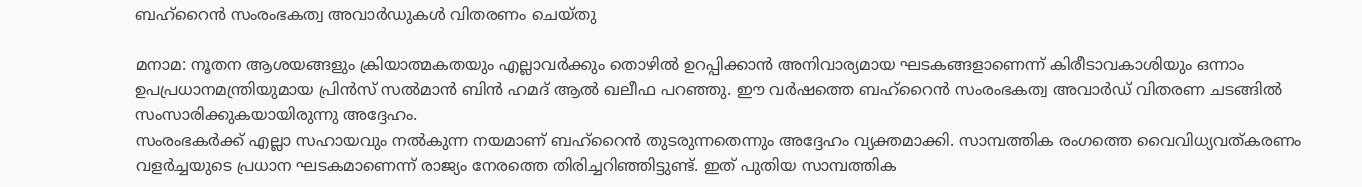ബഹ്റൈന്‍ സംരംഭകത്വ അവാര്‍ഡുകള്‍ വിതരണം ചെയ്തു

മനാമ: നൂതന ആശയങ്ങളും ക്രിയാത്മകതയും എല്ലാവര്‍ക്കും തൊഴില്‍ ഉറപ്പിക്കാന്‍ അനിവാര്യമായ ഘടകങ്ങളാണെന്ന് കിരീടാവകാശിയും ഒന്നാം ഉപപ്രധാനമന്ത്രിയുമായ പ്രിന്‍സ് സല്‍മാന്‍ ബിന്‍ ഹമദ് ആല്‍ ഖലീഫ പറഞ്ഞു. ഈ വര്‍ഷത്തെ ബഹ്റൈന്‍ സംരംഭകത്വ അവാര്‍ഡ് വിതരണ ചടങ്ങില്‍ സംസാരിക്കുകയായിരുന്നു അദ്ദേഹം.
സംരംഭകര്‍ക്ക് എല്ലാ സഹായവും നല്‍കുന്ന നയമാണ് ബഹ്റൈന്‍ തുടരുന്നതെന്നും അദ്ദേഹം വ്യക്തമാക്കി. സാമ്പത്തിക രംഗത്തെ വൈവിധ്യവത്കരണം വളര്‍ച്ചയുടെ പ്രധാന ഘടകമാണെന്ന് രാജ്യം നേരത്തെ തിരിച്ചറിഞ്ഞിട്ടുണ്ട്. ഇത് പുതിയ സാമ്പത്തിക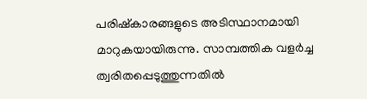പരിഷ്കാരങ്ങളുടെ അടിസ്ഥാനമായി മാറുകയായിരുന്നു. സാമ്പത്തിക വളര്‍ച്ച ത്വരിതപ്പെടുത്തുന്നതില്‍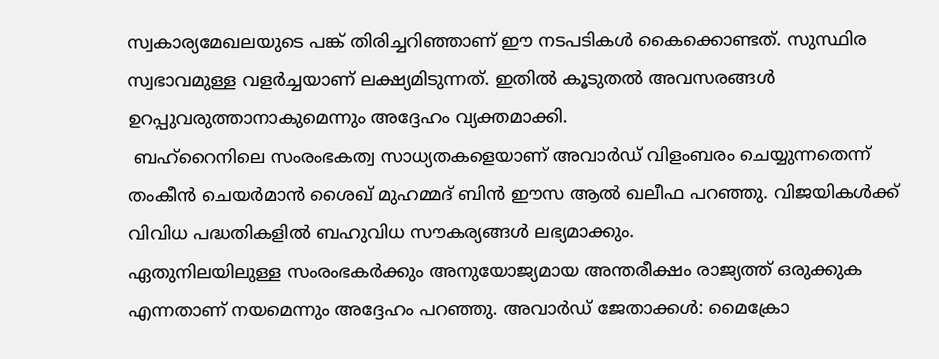സ്വകാര്യമേഖലയുടെ പങ്ക് തിരിച്ചറിഞ്ഞാണ് ഈ നടപടികള്‍ കൈക്കൊണ്ടത്. സുസ്ഥിര സ്വഭാവമുള്ള വളര്‍ച്ചയാണ് ലക്ഷ്യമിടുന്നത്. ഇതില്‍ കൂടുതല്‍ അവസരങ്ങള്‍ ഉറപ്പുവരുത്താനാകുമെന്നും അദ്ദേഹം വ്യക്തമാക്കി.
 ബഹ്റൈനിലെ സംരംഭകത്വ സാധ്യതകളെയാണ് അവാര്‍ഡ് വിളംബരം ചെയ്യുന്നതെന്ന് തംകീന്‍ ചെയര്‍മാന്‍ ശൈഖ് മുഹമ്മദ് ബിന്‍ ഈസ ആല്‍ ഖലീഫ പറഞ്ഞു. വിജയികള്‍ക്ക് വിവിധ പദ്ധതികളില്‍ ബഹുവിധ സൗകര്യങ്ങള്‍ ലഭ്യമാക്കും.
ഏതുനിലയിലുള്ള സംരംഭകര്‍ക്കും അനുയോജ്യമായ അന്തരീക്ഷം രാജ്യത്ത് ഒരുക്കുക എന്നതാണ് നയമെന്നും അദ്ദേഹം പറഞ്ഞു. അവാര്‍ഡ് ജേതാക്കള്‍: മൈക്രോ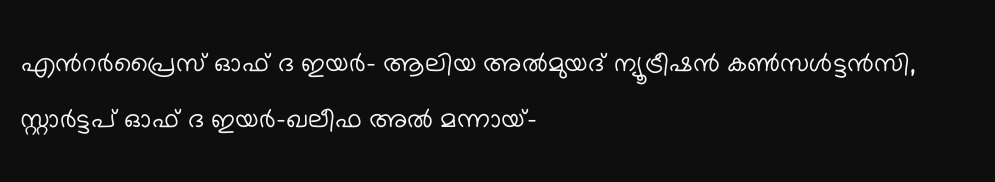എന്‍റര്‍പ്രൈസ് ഓഫ് ദ ഇയര്‍- ആലിയ അല്‍മുയദ് ന്യൂട്രീഷന്‍ കണ്‍സള്‍ട്ടന്‍സി, സ്റ്റാര്‍ട്ടപ് ഓഫ് ദ ഇയര്‍-ഖലീഫ അല്‍ മന്നായ്-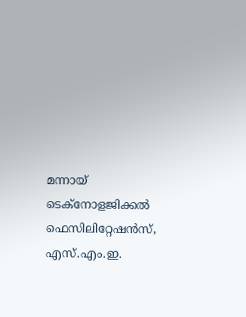മന്നായ് ടെക്നോളജിക്കല്‍ ഫെസിലിറ്റേഷന്‍സ്, എസ്.എം.ഇ.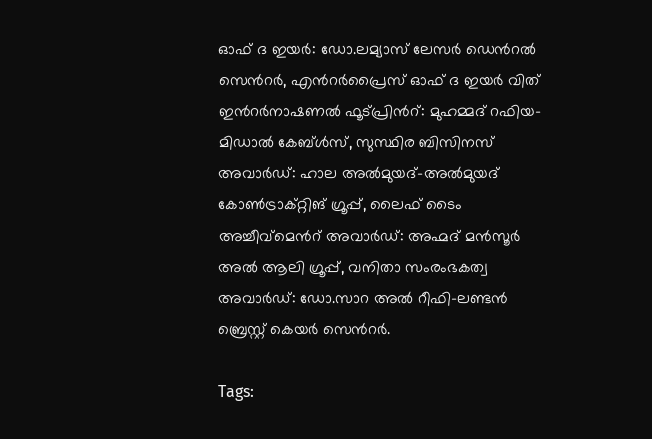ഓഫ് ദ ഇയര്‍: ഡോ.ലമ്യാസ് ലേസര്‍ ഡെന്‍റല്‍ സെന്‍റര്‍, എന്‍റര്‍പ്രൈസ് ഓഫ് ദ ഇയര്‍ വിത് ഇന്‍റര്‍നാഷണല്‍ ഫൂട്പ്രിന്‍റ്: മുഹമ്മദ് റഫിയ-മിഡാല്‍ കേബ്ള്‍സ്, സുസ്ഥിര ബിസിനസ് അവാര്‍ഡ്: ഹാല അല്‍മുയദ്-അല്‍മുയദ് കോണ്‍ട്രാക്റ്റിങ് ഗ്രൂപ്പ്, ലൈഫ് ടൈം അച്ചീവ്മെന്‍റ് അവാര്‍ഡ്: അഹ്മദ് മന്‍സൂര്‍ അല്‍ ആലി ഗ്രൂപ്പ്, വനിതാ സംരംഭകത്വ അവാര്‍ഡ്: ഡോ.സാറ അല്‍ റീഫി-ലണ്ടന്‍ ബ്രെസ്റ്റ് കെയര്‍ സെന്‍റര്‍.

Tags: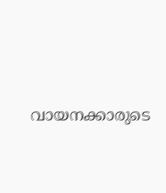വായനക്കാരുടെ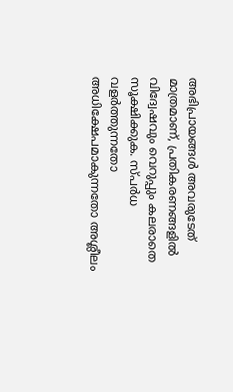അഭിപ്രായങ്ങള്‍ അവരുടേത് മാത്രമാണ്, പ്രതികരണങ്ങളിൽ വിദ്വേഷവും വെറുപ്പും കലരാതെ സൂക്ഷിക്കുക. സ്പർധ വളർത്തുന്നതോ അധിക്ഷേപമാകുന്നതോ അശ്ലീലം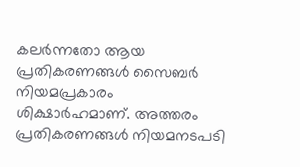കലർന്നതോ ആയ പ്രതികരണങ്ങൾ സൈബർ നിയമപ്രകാരം ശിക്ഷാർഹമാണ്. അത്തരം പ്രതികരണങ്ങൾ നിയമനടപടി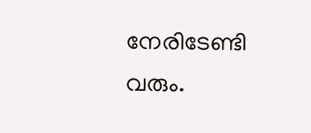നേരിടേണ്ടി വരും.